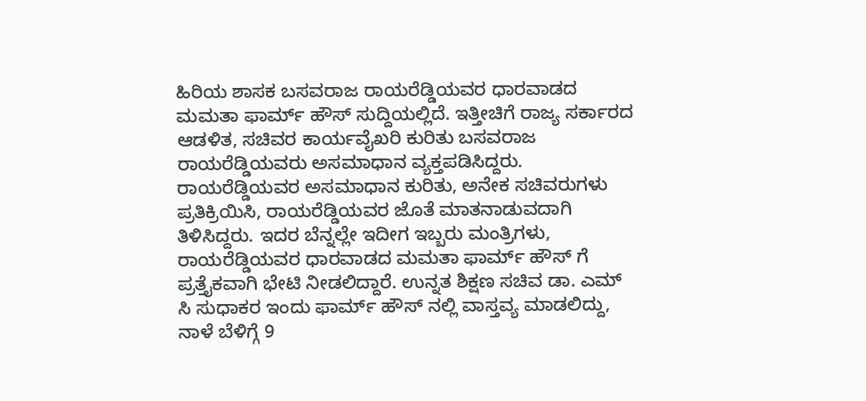ಹಿರಿಯ ಶಾಸಕ ಬಸವರಾಜ ರಾಯರೆಡ್ಡಿಯವರ ಧಾರವಾಡದ ಮಮತಾ ಫಾರ್ಮ್ ಹೌಸ್ ಸುದ್ದಿಯಲ್ಲಿದೆ. ಇತ್ತೀಚಿಗೆ ರಾಜ್ಯ ಸರ್ಕಾರದ ಆಡಳಿತ, ಸಚಿವರ ಕಾರ್ಯವೈಖರಿ ಕುರಿತು ಬಸವರಾಜ ರಾಯರೆಡ್ಡಿಯವರು ಅಸಮಾಧಾನ ವ್ಯಕ್ತಪಡಿಸಿದ್ದರು. ರಾಯರೆಡ್ಡಿಯವರ ಅಸಮಾಧಾನ ಕುರಿತು, ಅನೇಕ ಸಚಿವರುಗಳು ಪ್ರತಿಕ್ರಿಯಿಸಿ, ರಾಯರೆಡ್ಡಿಯವರ ಜೊತೆ ಮಾತನಾಡುವದಾಗಿ ತಿಳಿಸಿದ್ದರು. ಇದರ ಬೆನ್ನಲ್ಲೇ ಇದೀಗ ಇಬ್ಬರು ಮಂತ್ರಿಗಳು, ರಾಯರೆಡ್ಡಿಯವರ ಧಾರವಾಡದ ಮಮತಾ ಫಾರ್ಮ್ ಹೌಸ್ ಗೆ ಪ್ರತ್ತೈಕವಾಗಿ ಭೇಟಿ ನೀಡಲಿದ್ದಾರೆ. ಉನ್ನತ ಶಿಕ್ಷಣ ಸಚಿವ ಡಾ. ಎಮ್ ಸಿ ಸುಧಾಕರ ಇಂದು ಫಾರ್ಮ್ ಹೌಸ್ ನಲ್ಲಿ ವಾಸ್ತವ್ಯ ಮಾಡಲಿದ್ದು, ನಾಳೆ ಬೆಳಿಗ್ಗೆ 9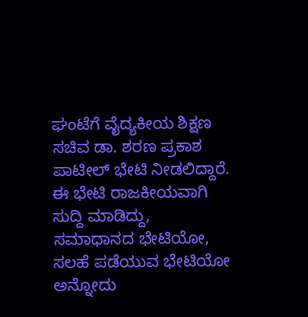ಘಂಟೆಗೆ ವೈದ್ಯಕೀಯ ಶಿಕ್ಷಣ ಸಚಿವ ಡಾ. ಶರಣ ಪ್ರಕಾಶ ಪಾಟೀಲ್ ಭೇಟಿ ನೀಡಲಿದ್ದಾರೆ. ಈ ಭೇಟಿ ರಾಜಕೀಯವಾಗಿ ಸುದ್ದಿ ಮಾಡಿದ್ದು, ಸಮಾಧಾನದ ಭೇಟಿಯೋ, ಸಲಹೆ ಪಡೆಯುವ ಭೇಟಿಯೋ ಅನ್ನೋದು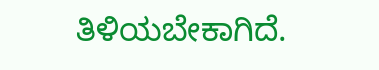ತಿಳಿಯಬೇಕಾಗಿದೆ.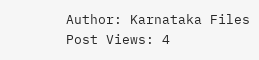Author: Karnataka Files
Post Views: 4